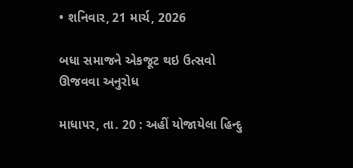• શનિવાર, 21 માર્ચ, 2026

બધા સમાજને એકજૂટ થઇ ઉત્સવો ઊજવવા અનુરોધ

માધાપર, તા. 20 : અહીં યોજાયેલા હિન્દુ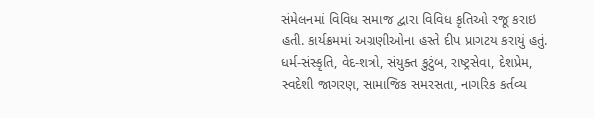સંમેલનમાં વિવિધ સમાજ દ્વારા વિવિધ કૃતિઓ રજૂ કરાઇ હતી. કાર્યક્રમમાં અગ્રણીઓના હસ્તે દીપ પ્રાગટય કરાયું હતું. ધર્મ-સંસ્કૃતિ, વેદ-શત્રો, સંયુક્ત કુટુંબ, રાષ્ટ્રસેવા, દેશપ્રેમ, સ્વદેશી જાગરણ, સામાજિક સમરસતા, નાગરિક કર્તવ્ય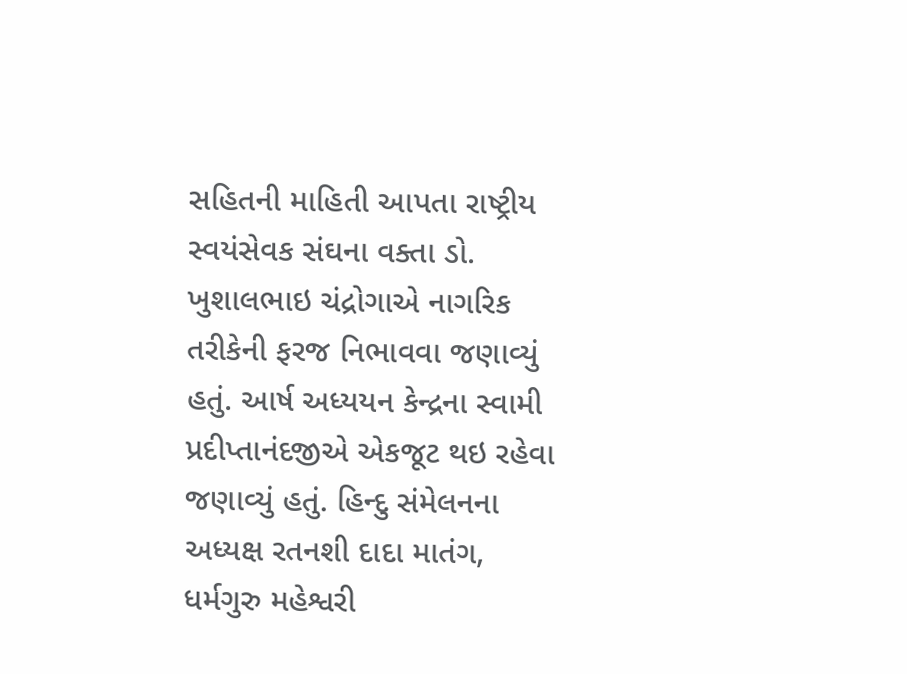સહિતની માહિતી આપતા રાષ્ટ્રીય સ્વયંસેવક સંઘના વક્તા ડો. ખુશાલભાઇ ચંદ્રોગાએ નાગરિક તરીકેની ફરજ નિભાવવા જણાવ્યું હતું. આર્ષ અધ્યયન કેન્દ્રના સ્વામી પ્રદીપ્તાનંદજીએ એકજૂટ થઇ રહેવા જણાવ્યું હતું. હિન્દુ સંમેલનના અધ્યક્ષ રતનશી દાદા માતંગ, ધર્મગુરુ મહેશ્વરી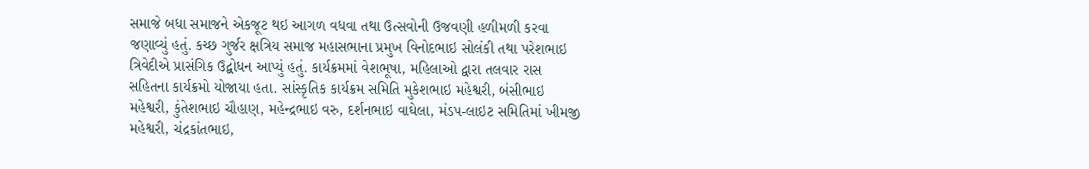સમાજે બધા સમાજને એકજૂટ થઇ આગળ વધવા તથા ઉત્સવોની ઉજવણી હળીમળી કરવા જણાવ્યું હતું. કચ્છ ગુર્જર ક્ષત્રિય સમાજ મહાસભાના પ્રમુખ વિનોદભાઇ સોલંકી તથા પરેશભાઇ ત્રિવેદીએ પ્રાસંગિક ઉદ્બોધન આપ્યું હતું. કાર્યક્રમમાં વેશભૂષા, મહિલાઓ દ્વારા તલવાર રાસ સહિતના કાર્યક્રમો યોજાયા હતા. સાંસ્કૃતિક કાર્યક્રમ સમિતિ મુકેશભાઇ મહેશ્વરી, બંસીભાઇ મહેશ્વરી, કુંતેશભાઇ ચૌહાણ, મહેન્દ્રભાઇ વરુ, દર્શનભાઇ વાઘેલા, મંડપ-લાઇટ સમિતિમાં ખીમજી મહેશ્વરી, ચંદ્રકાંતભાઇ,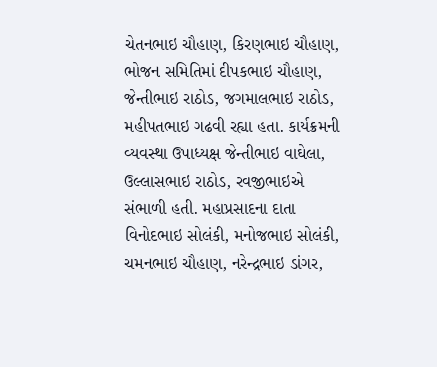ચેતનભાઇ ચૌહાણ, કિરણભાઇ ચૌહાણ, ભોજન સમિતિમાં દીપકભાઇ ચૌહાણ, જેન્તીભાઇ રાઠોડ, જગમાલભાઇ રાઠોડ, મહીપતભાઇ ગઢવી રહ્યા હતા. કાર્યક્રમની વ્યવસ્થા ઉપાધ્યક્ષ જેન્તીભાઇ વાઘેલા, ઉલ્લાસભાઇ રાઠોડ, રવજીભાઇએ સંભાળી હતી. મહાપ્રસાદના દાતા વિનોદભાઇ સોલંકી, મનોજભાઇ સોલંકી, ચમનભાઇ ચૌહાણ, નરેન્દ્રભાઇ ડાંગર,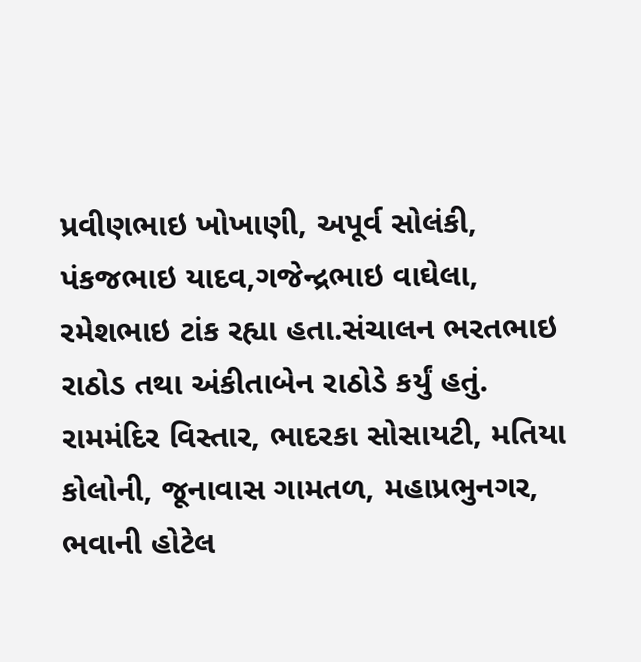પ્રવીણભાઇ ખોખાણી, અપૂર્વ સોલંકી, પંકજભાઇ યાદવ,ગજેન્દ્રભાઇ વાઘેલા, રમેશભાઇ ટાંક રહ્યા હતા.સંચાલન ભરતભાઇ રાઠોડ તથા અંકીતાબેન રાઠોડે કર્યું હતું. રામમંદિર વિસ્તાર, ભાદરકા સોસાયટી, મતિયા કોલોની, જૂનાવાસ ગામતળ, મહાપ્રભુનગર, ભવાની હોટેલ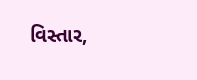વિસ્તાર,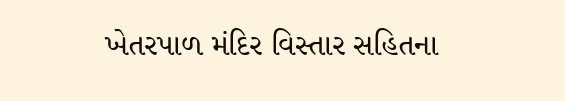ખેતરપાળ મંદિર વિસ્તાર સહિતના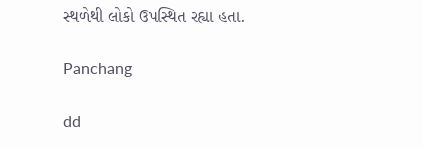સ્થળેથી લોકો ઉપસ્થિત રહ્યા હતા.

Panchang

dd